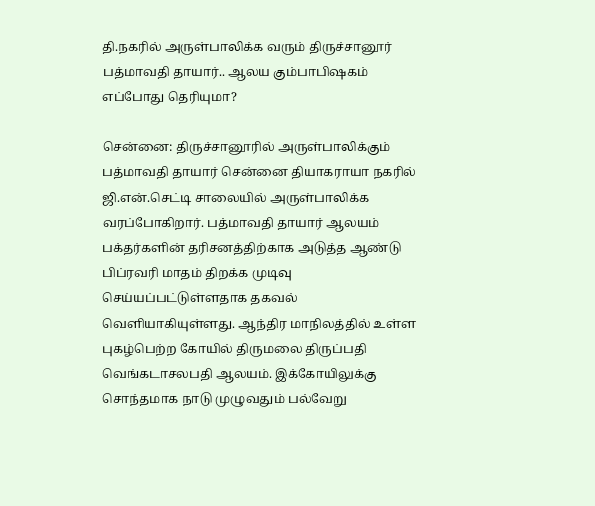தி.நகரில் அருள்பாலிக்க வரும் திருச்சானூர் பத்மாவதி தாயார்.. ஆலய கும்பாபிஷகம் எப்போது தெரியுமா?

சென்னை: திருச்சானூரில் அருள்பாலிக்கும் பத்மாவதி தாயார் சென்னை தியாகராயா நகரில் ஜி.என்.செட்டி சாலையில் அருள்பாலிக்க வரப்போகிறார். பத்மாவதி தாயார் ஆலயம் பக்தர்களின் தரிசனத்திற்காக அடுத்த ஆண்டு பிப்ரவரி மாதம் திறக்க முடிவு செய்யப்பட்டுள்ளதாக தகவல் வெளியாகியுள்ளது. ஆந்திர மாநிலத்தில் உள்ள புகழ்பெற்ற கோயில் திருமலை திருப்பதி வெங்கடாசலபதி ஆலயம். இக்கோயிலுக்கு சொந்தமாக நாடு முழுவதும் பல்வேறு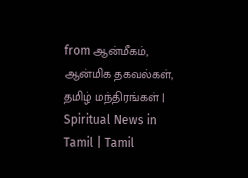from ஆன்மீகம், ஆன்மிக தகவல்கள், தமிழ் மந்திரங்கள் | Spiritual News in Tamil | Tamil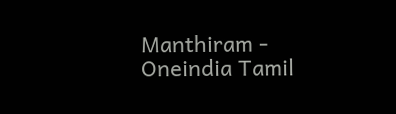Manthiram - Oneindia Tamil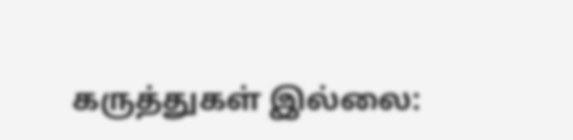கருத்துகள் இல்லை: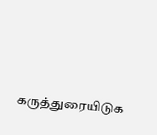கருத்துரையிடுக